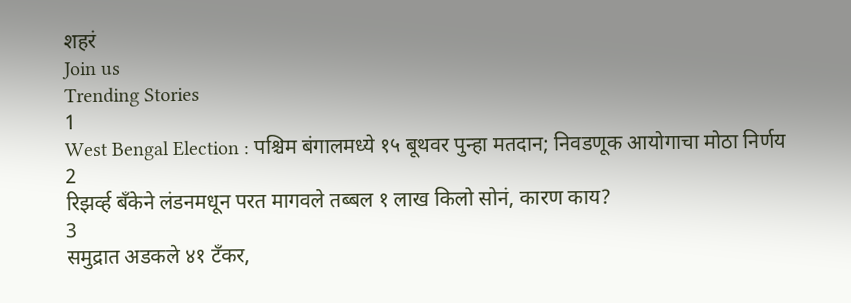शहरं
Join us
Trending Stories
1
West Bengal Election : पश्चिम बंगालमध्ये १५ बूथवर पुन्हा मतदान; निवडणूक आयोगाचा मोठा निर्णय
2
रिझर्व्ह बँकेने लंडनमधून परत मागवले तब्बल १ लाख किलो सोनं, कारण काय?
3
समुद्रात अडकले ४१ टँकर,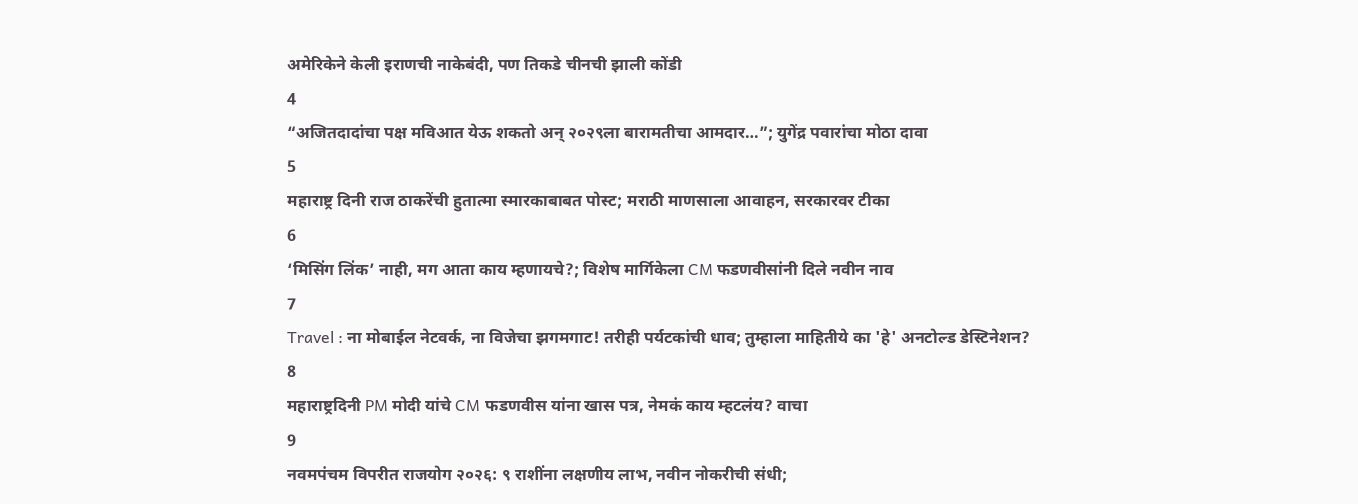अमेरिकेने केली इराणची नाकेबंदी, पण तिकडे चीनची झाली कोंडी
4
“अजितदादांचा पक्ष मविआत येऊ शकतो अन् २०२९ला बारामतीचा आमदार…”; युगेंद्र पवारांचा मोठा दावा
5
महाराष्ट्र दिनी राज ठाकरेंची हुतात्मा स्मारकाबाबत पोस्ट; मराठी माणसाला आवाहन, सरकारवर टीका
6
‘मिसिंग लिंक’ नाही, मग आता काय म्हणायचे?; विशेष मार्गिकेला CM फडणवीसांनी दिले नवीन नाव
7
Travel : ना मोबाईल नेटवर्क, ना विजेचा झगमगाट! तरीही पर्यटकांची धाव; तुम्हाला माहितीये का 'हे' अनटोल्ड डेस्टिनेशन?
8
महाराष्ट्रदिनी PM मोदी यांचे CM फडणवीस यांना खास पत्र, नेमकं काय म्हटलंय? वाचा
9
नवमपंचम विपरीत राजयोग २०२६: ९ राशींना लक्षणीय लाभ, नवीन नोकरीची संधी;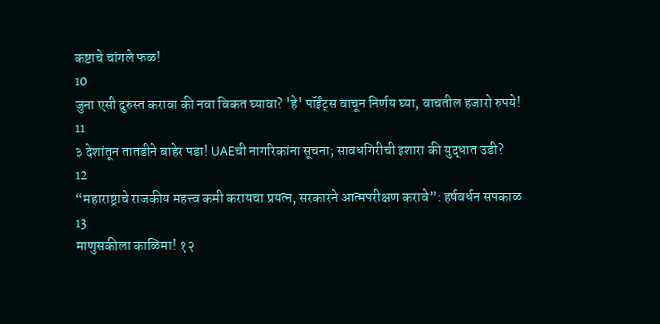कष्टाचे चांगले फळ!
10
जुना एसी दुरुस्त करावा की नवा विकत घ्यावा? 'हे' पॉईंट्स वाचून निर्णय घ्या, वाचतील हजारो रुपये!
11
३ देशांतून तातडीने बाहेर पडा! UAEची नागरिकांना सूचना; सावधगिरीची इशारा की युद्धात उडी?
12
“महाराष्ट्राचे राजकीय महत्त्व कमी करायचा प्रयत्न, सरकारने आत्मपरीक्षण करावे”: हर्षवर्धन सपकाळ
13
माणुसकीला काळिमा! १२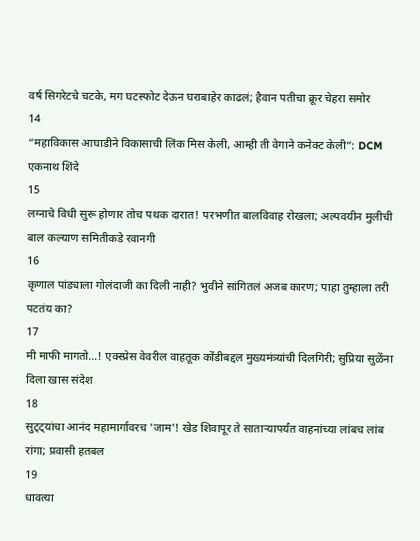वर्ष सिगरेटचे चटके, मग घटस्फोट देऊन घराबाहेर काढलं; हैवान पतीचा क्रूर चेहरा समोर
14
“महाविकास आघाडीने विकासाची लिंक मिस केली, आम्ही ती वेगाने कनेक्ट केली”: DCM एकनाथ शिंदे
15
लग्नाचे विधी सुरू होणार तोच पथक दारात! परभणीत बालविवाह रोखला; अल्पवयीन मुलीची बाल कल्याण समितीकडे रवानगी
16
कृणाल पांड्याला गोलंदाजी का दिली नाही? भुवीने सांगितलं अजब कारण; पाहा तुम्हाला तरी पटतंय का?
17
मी माफी मागतो...! एक्स्प्रेस वेवरील वाहतूक कोंडीबद्दल मुख्यमंत्र्यांची दिलगिरी; सुप्रिया सुळेंना दिला खास संदेश
18
सुट्ट्यांचा आनंद महामार्गावरच 'जाम'! खेड शिवापूर ते साताऱ्यापर्यंत वाहनांच्या लांबच लांब रांगा; प्रवासी हतबल
19
धावत्या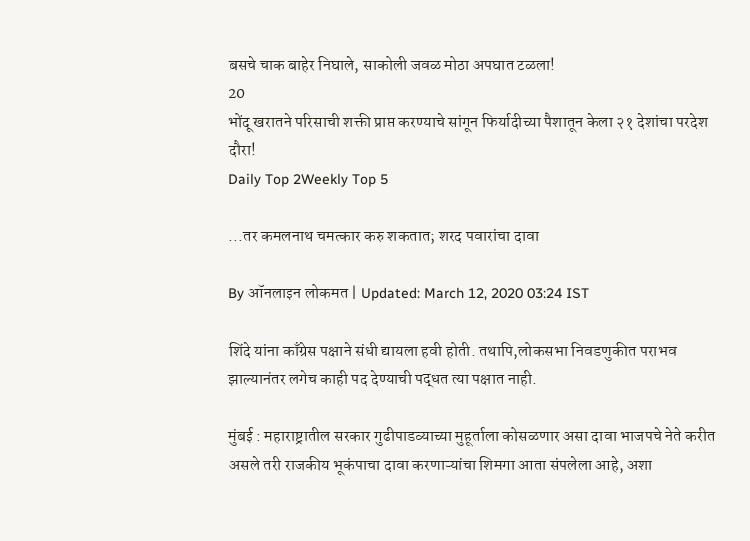बसचे चाक बाहेर निघाले, साकोली जवळ मोठा अपघात टळला!
20
भोंदू खरातने परिसाची शक्ती प्राप्त करण्याचे सांगून फिर्यादीच्या पैशातून केला २१ देशांचा परदेश दौरा!
Daily Top 2Weekly Top 5

...तर कमलनाथ चमत्कार करु शकतात; शरद पवारांचा दावा

By ऑनलाइन लोकमत | Updated: March 12, 2020 03:24 IST

शिंदे यांना काँग्रेस पक्षाने संधी द्यायला हवी होती. तथापि,लोकसभा निवडणुकीत पराभव झाल्यानंतर लगेच काही पद देण्याची पद्धत त्या पक्षात नाही.

मुंबई : महाराष्ट्रातील सरकार गुढीपाडव्याच्या मुहूर्ताला कोसळणार असा दावा भाजपचे नेते करीत असले तरी राजकीय भूकंपाचा दावा करणाऱ्यांचा शिमगा आता संपलेला आहे, अशा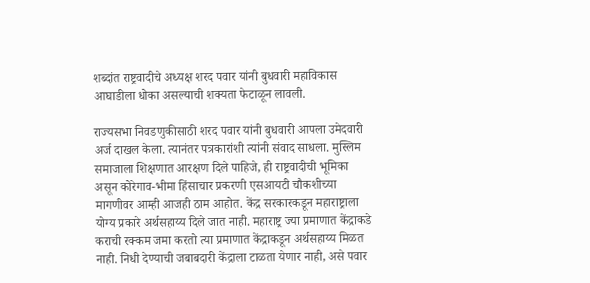शब्दांत राष्ट्रवादीचे अध्यक्ष शरद पवार यांनी बुधवारी महाविकास आघाडीला धोका असल्याची शक्यता फेटाळून लावली.

राज्यसभा निवडणुकीसाठी शरद पवार यांनी बुधवारी आपला उमेदवारी अर्ज दाखल केला. त्यानंतर पत्रकारांशी त्यांनी संवाद साधला. मुस्लिम समाजाला शिक्षणात आरक्षण दिले पाहिजे, ही राष्ट्रवादीची भूमिका असून कोरेगाव-भीमा हिंसाचार प्रकरणी एसआयटी चौकशीच्या मागणीवर आम्ही आजही ठाम आहोत. केंद्र सरकारकडून महाराष्ट्राला योग्य प्रकारे अर्थसहाय्य दिले जात नाही. महाराष्ट्र ज्या प्रमाणात केंद्राकडे कराची रक्कम जमा करतो त्या प्रमाणात केंद्राकडून अर्थसहाय्य मिळत नाही. निधी देण्याची जबाबदारी केंद्राला टाळता येणार नाही, असे पवार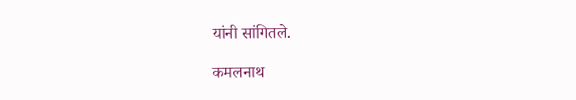यांनी सांगितले.

कमलनाथ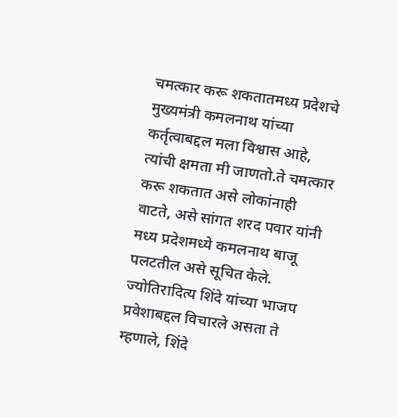चमत्कार करू शकतातमध्य प्रदेशचे मुख्यमंत्री कमलनाथ यांच्या कर्तृत्वाबद्दल मला विश्वास आहे, त्यांची क्षमता मी जाणतो.ते चमत्कार करू शकतात असे लोकांनाही वाटते, असे सांगत शरद पवार यांनी मध्य प्रदेशमध्ये कमलनाथ बाजू पलटतील असे सूचित केले. ज्योतिरादित्य शिंदे यांच्या भाजप प्रवेशाबद्दल विचारले असता ते म्हणाले, शिंदे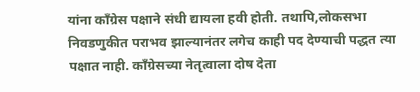यांना काँग्रेस पक्षाने संधी द्यायला हवी होती. तथापि,लोकसभा निवडणुकीत पराभव झाल्यानंतर लगेच काही पद देण्याची पद्धत त्या पक्षात नाही. काँग्रेसच्या नेतृत्वाला दोष देता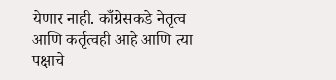येणार नाही. काँग्रेसकडे नेतृत्व आणि कर्तृत्वही आहे आणि त्या पक्षाचे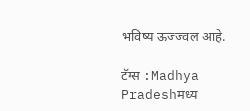भविष्य ऊज्ज्वल आहे.

टॅग्स :Madhya Pradeshमध्य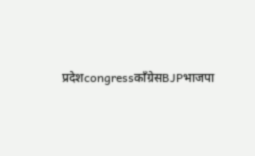प्रदेशcongressकाँग्रेसBJPभाजपा